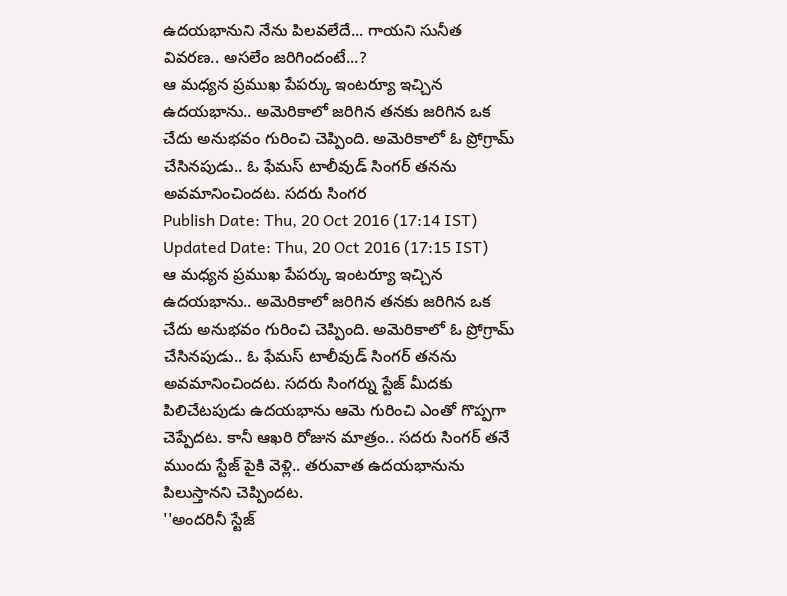ఉదయభానుని నేను పిలవలేదే... గాయని సునీత వివరణ.. అసలేం జరిగిందంటే...?
ఆ మధ్యన ప్రముఖ పేపర్కు ఇంటర్యూ ఇచ్చిన ఉదయభాను.. అమెరికాలో జరిగిన తనకు జరిగిన ఒక చేదు అనుభవం గురించి చెప్పింది. అమెరికాలో ఓ ప్రోగ్రామ్ చేసినపుడు.. ఓ ఫేమస్ టాలీవుడ్ సింగర్ తనను అవమానించిందట. సదరు సింగర
Publish Date: Thu, 20 Oct 2016 (17:14 IST)
Updated Date: Thu, 20 Oct 2016 (17:15 IST)
ఆ మధ్యన ప్రముఖ పేపర్కు ఇంటర్యూ ఇచ్చిన ఉదయభాను.. అమెరికాలో జరిగిన తనకు జరిగిన ఒక చేదు అనుభవం గురించి చెప్పింది. అమెరికాలో ఓ ప్రోగ్రామ్ చేసినపుడు.. ఓ ఫేమస్ టాలీవుడ్ సింగర్ తనను అవమానించిందట. సదరు సింగర్ను స్టేజ్ మీదకు పిలిచేటపుడు ఉదయభాను ఆమె గురించి ఎంతో గొప్పగా చెప్పేదట. కానీ ఆఖరి రోజున మాత్రం.. సదరు సింగర్ తనే ముందు స్టేజ్ పైకి వెళ్లి.. తరువాత ఉదయభానును పిలుస్తానని చెప్పిందట.
''అందరినీ స్టేజ్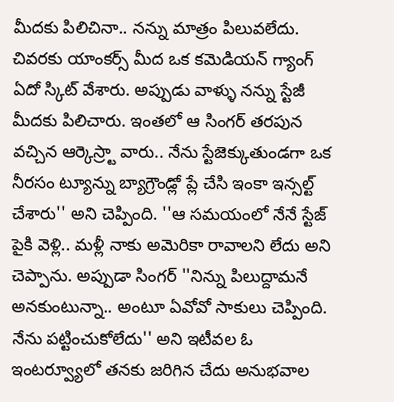మీదకు పిలిచినా.. నన్ను మాత్రం పిలువలేదు. చివరకు యాంకర్స్ మీద ఒక కమెడియన్ గ్యాంగ్ ఏదో స్కిట్ వేశారు. అప్పుడు వాళ్ళు నన్ను స్టేజీ మీదకు పిలిచారు. ఇంతలో ఆ సింగర్ తరపున వచ్చిన ఆర్కెస్ర్టా వారు.. నేను స్టేజెక్కుతుండగా ఒక నీరసం ట్యూన్ను బ్యాగ్రౌండ్లో ప్లే చేసి ఇంకా ఇన్సల్ట్ చేశారు'' అని చెప్పింది. ''ఆ సమయంలో నేనే స్టేజ్ పైకి వెళ్లి.. మళ్లీ నాకు అమెరికా రావాలని లేదు అని చెప్పాను. అప్పుడా సింగర్ ''నిన్ను పిలుద్దామనే అనకుంటున్నా.. అంటూ ఏవోవో సాకులు చెప్పింది. నేను పట్టించుకోలేదు'' అని ఇటీవల ఓ ఇంటర్వ్యూలో తనకు జరిగిన చేదు అనుభవాల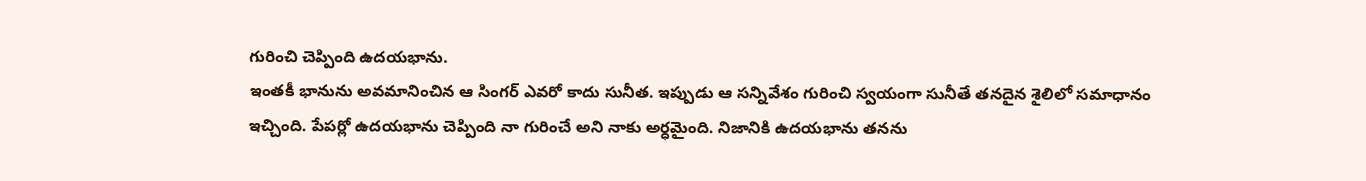గురించి చెప్పింది ఉదయభాను.
ఇంతకీ భానును అవమానించిన ఆ సింగర్ ఎవరో కాదు సునీత. ఇప్పుడు ఆ సన్నివేశం గురించి స్వయంగా సునీతే తనదైన శైలిలో సమాధానం ఇచ్చింది. పేపర్లో ఉదయభాను చెప్పింది నా గురించే అని నాకు అర్ధమైంది. నిజానికి ఉదయభాను తనను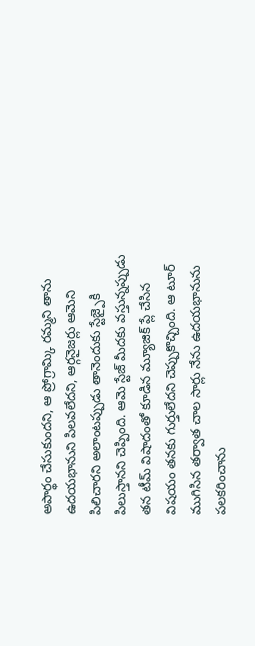అపార్థం చేసుకుందని, ఆ ప్రోగ్రామ్కి రమ్మని తాను ఉదయభానుని పిలవలేదని, ఆర్గనైజర్లు ఆమెని పిలిచారని అలాంటప్పుడు తానెందుకు స్టేజ్పైకి పిలుస్తానని చెప్పింది. ఆమె స్టేజ్ మీదకు వస్తున్నప్పుడు తన టీమ్ విషాదంతో కూడిన మ్యూజిక్ ప్లే చేసిన విషయం తనకు గుర్తులేదని చెప్పుకొచ్చింది. ఆ టూర్ ముగిసిన తర్వాత చాల సార్లు నేను ఉదయభానును పలకరించాను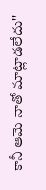కానీ ఆమె నాతో మాట్లాడలేదు''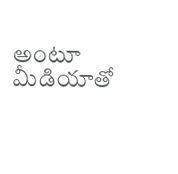అంటూ మీడియాతో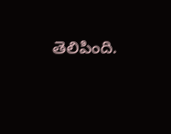తెలిపింది.